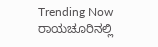Trending Now ರಾಯಚೂರಿನಲ್ಲಿ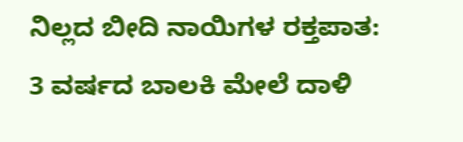ನಿಲ್ಲದ ಬೀದಿ ನಾಯಿಗಳ ರಕ್ತಪಾತ: 3 ವರ್ಷದ ಬಾಲಕಿ ಮೇಲೆ ದಾಳಿ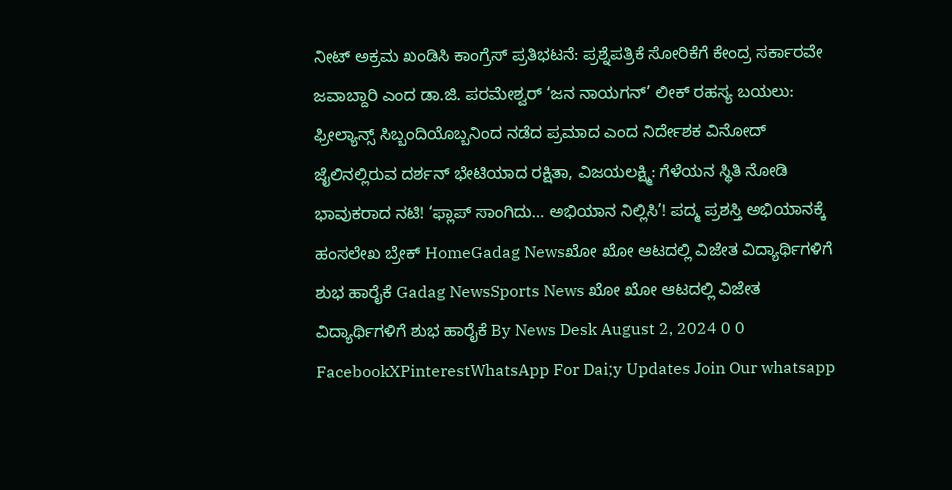ನೀಟ್ ಅಕ್ರಮ ಖಂಡಿಸಿ ಕಾಂಗ್ರೆಸ್ ಪ್ರತಿಭಟನೆ: ಪ್ರಶ್ನೆಪತ್ರಿಕೆ ಸೋರಿಕೆಗೆ ಕೇಂದ್ರ ಸರ್ಕಾರವೇ ಜವಾಬ್ದಾರಿ ಎಂದ ಡಾ.ಜಿ. ಪರಮೇಶ್ವರ್ ‘ಜನ ನಾಯಗನ್’ ಲೀಕ್ ರಹಸ್ಯ ಬಯಲು: ಫ್ರೀಲ್ಯಾನ್ಸ್ ಸಿಬ್ಬಂದಿಯೊಬ್ಬನಿಂದ ನಡೆದ ಪ್ರಮಾದ ಎಂದ ನಿರ್ದೇಶಕ ವಿನೋದ್ ಜೈಲಿನಲ್ಲಿರುವ ದರ್ಶನ್ ಭೇಟಿಯಾದ ರಕ್ಷಿತಾ, ವಿಜಯಲಕ್ಷ್ಮಿ: ಗೆಳೆಯನ ಸ್ಥಿತಿ ನೋಡಿ ಭಾವುಕರಾದ ನಟಿ! ‘ಫ್ಲಾಪ್ ಸಾಂಗಿದು… ಅಭಿಯಾನ ನಿಲ್ಲಿಸಿ’! ಪದ್ಮ ಪ್ರಶಸ್ತಿ ಅಭಿಯಾನಕ್ಕೆ ಹಂಸಲೇಖ ಬ್ರೇಕ್ HomeGadag Newsಖೋ ಖೋ ಆಟದಲ್ಲಿ ವಿಜೇತ ವಿದ್ಯಾರ್ಥಿಗಳಿಗೆ ಶುಭ ಹಾರೈಕೆ Gadag NewsSports News ಖೋ ಖೋ ಆಟದಲ್ಲಿ ವಿಜೇತ ವಿದ್ಯಾರ್ಥಿಗಳಿಗೆ ಶುಭ ಹಾರೈಕೆ By News Desk August 2, 2024 0 0 FacebookXPinterestWhatsApp For Dai;y Updates Join Our whatsapp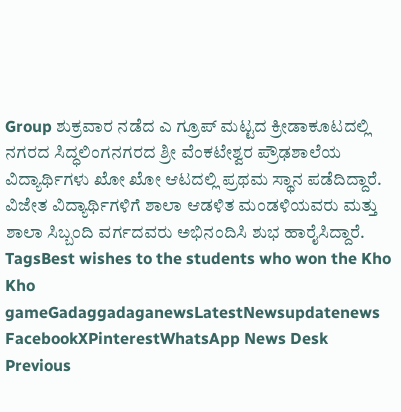Group ಶುಕ್ರವಾರ ನಡೆದ ಎ ಗ್ರೂಪ್ ಮಟ್ಟದ ಕ್ರೀಡಾಕೂಟದಲ್ಲಿ ನಗರದ ಸಿದ್ಧಲಿಂಗನಗರದ ಶ್ರೀ ವೆಂಕಟೇಶ್ವರ ಪ್ರೌಢಶಾಲೆಯ ವಿದ್ಯಾರ್ಥಿಗಳು ಖೋ ಖೋ ಆಟದಲ್ಲಿ ಪ್ರಥಮ ಸ್ಥಾನ ಪಡೆದಿದ್ದಾರೆ. ವಿಜೇತ ವಿದ್ಯಾರ್ಥಿಗಳಿಗೆ ಶಾಲಾ ಆಡಳಿತ ಮಂಡಳಿಯವರು ಮತ್ತು ಶಾಲಾ ಸಿಬ್ಬಂದಿ ವರ್ಗದವರು ಅಭಿನಂದಿಸಿ ಶುಭ ಹಾರೈಸಿದ್ದಾರೆ. TagsBest wishes to the students who won the Kho Kho gameGadaggadaganewsLatestNewsupdatenews FacebookXPinterestWhatsApp News Desk Previous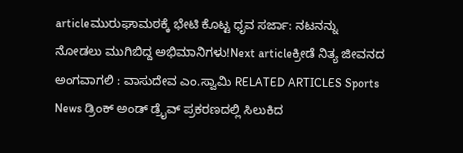articleಮುರುಘಾಮಠಕ್ಕೆ ಭೇಟಿ ಕೊಟ್ಟ ಧೃವ ಸರ್ಜಾ: ನಟನನ್ನು ನೋಡಲು ಮುಗಿಬಿದ್ದ ಅಭಿಮಾನಿಗಳು!Next articleಕ್ರೀಡೆ ನಿತ್ಯ ಜೀವನದ ಅಂಗವಾಗಲಿ : ವಾಸುದೇವ ಎಂ.ಸ್ವಾಮಿ RELATED ARTICLES Sports News ಡ್ರಿಂಕ್ ಅಂಡ್ ಡ್ರೈವ್ ಪ್ರಕರಣದಲ್ಲಿ ಸಿಲುಕಿದ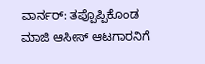ವಾರ್ನರ್: ತಪ್ಪೊಪ್ಪಿಕೊಂಡ ಮಾಜಿ ಆಸೀಸ್ ಆಟಗಾರನಿಗೆ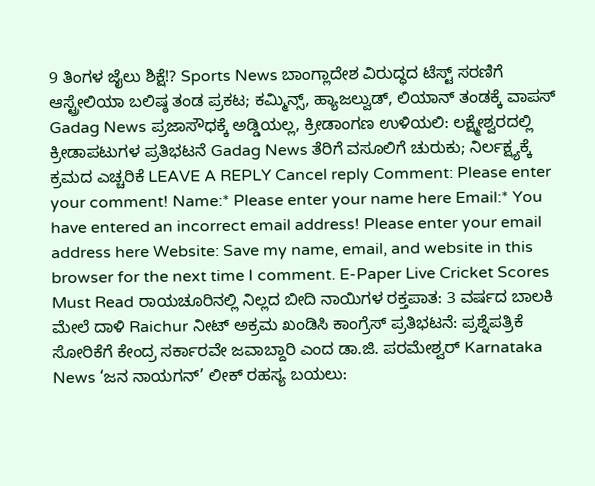9 ತಿಂಗಳ ಜೈಲು ಶಿಕ್ಷೆ!? Sports News ಬಾಂಗ್ಲಾದೇಶ ವಿರುದ್ಧದ ಟೆಸ್ಟ್ ಸರಣಿಗೆ ಆಸ್ಟ್ರೇಲಿಯಾ ಬಲಿಷ್ಠ ತಂಡ ಪ್ರಕಟ; ಕಮ್ಮಿನ್ಸ್, ಹ್ಯಾಜಲ್ವುಡ್, ಲಿಯಾನ್ ತಂಡಕ್ಕೆ ವಾಪಸ್ Gadag News ಪ್ರಜಾಸೌಧಕ್ಕೆ ಅಡ್ಡಿಯಲ್ಲ, ಕ್ರೀಡಾಂಗಣ ಉಳಿಯಲಿ: ಲಕ್ಷ್ಮೇಶ್ವರದಲ್ಲಿ ಕ್ರೀಡಾಪಟುಗಳ ಪ್ರತಿಭಟನೆ Gadag News ತೆರಿಗೆ ವಸೂಲಿಗೆ ಚುರುಕು; ನಿರ್ಲಕ್ಷ್ಯಕ್ಕೆ ಕ್ರಮದ ಎಚ್ಚರಿಕೆ LEAVE A REPLY Cancel reply Comment: Please enter your comment! Name:* Please enter your name here Email:* You have entered an incorrect email address! Please enter your email address here Website: Save my name, email, and website in this browser for the next time I comment. E-Paper Live Cricket Scores Must Read ರಾಯಚೂರಿನಲ್ಲಿ ನಿಲ್ಲದ ಬೀದಿ ನಾಯಿಗಳ ರಕ್ತಪಾತ: 3 ವರ್ಷದ ಬಾಲಕಿ ಮೇಲೆ ದಾಳಿ Raichur ನೀಟ್ ಅಕ್ರಮ ಖಂಡಿಸಿ ಕಾಂಗ್ರೆಸ್ ಪ್ರತಿಭಟನೆ: ಪ್ರಶ್ನೆಪತ್ರಿಕೆ ಸೋರಿಕೆಗೆ ಕೇಂದ್ರ ಸರ್ಕಾರವೇ ಜವಾಬ್ದಾರಿ ಎಂದ ಡಾ.ಜಿ. ಪರಮೇಶ್ವರ್ Karnataka News ‘ಜನ ನಾಯಗನ್’ ಲೀಕ್ ರಹಸ್ಯ ಬಯಲು: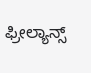ಫ್ರೀಲ್ಯಾನ್ಸ್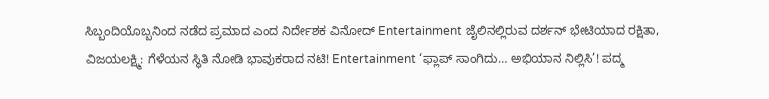ಸಿಬ್ಬಂದಿಯೊಬ್ಬನಿಂದ ನಡೆದ ಪ್ರಮಾದ ಎಂದ ನಿರ್ದೇಶಕ ವಿನೋದ್ Entertainment ಜೈಲಿನಲ್ಲಿರುವ ದರ್ಶನ್ ಭೇಟಿಯಾದ ರಕ್ಷಿತಾ, ವಿಜಯಲಕ್ಷ್ಮಿ: ಗೆಳೆಯನ ಸ್ಥಿತಿ ನೋಡಿ ಭಾವುಕರಾದ ನಟಿ! Entertainment ‘ಫ್ಲಾಪ್ ಸಾಂಗಿದು… ಅಭಿಯಾನ ನಿಲ್ಲಿಸಿ’! ಪದ್ಮ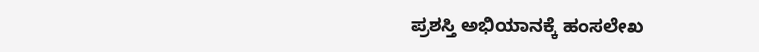ಪ್ರಶಸ್ತಿ ಅಭಿಯಾನಕ್ಕೆ ಹಂಸಲೇಖ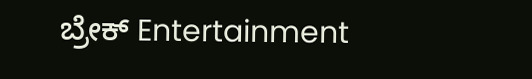ಬ್ರೇಕ್ Entertainment